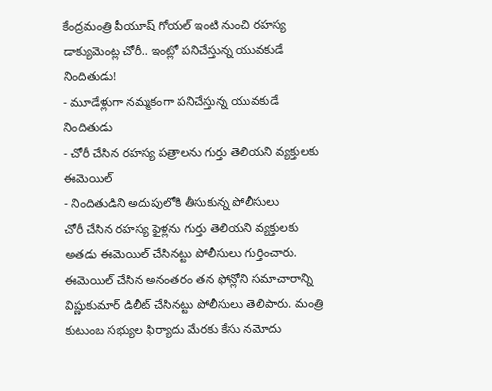కేంద్రమంత్రి పీయూష్ గోయల్ ఇంటి నుంచి రహస్య డాక్యుమెంట్ల చోరీ.. ఇంట్లో పనిచేస్తున్న యువకుడే నిందితుడు!
- మూడేళ్లుగా నమ్మకంగా పనిచేస్తున్న యువకుడే నిందితుడు
- చోరీ చేసిన రహస్య పత్రాలను గుర్తు తెలియని వ్యక్తులకు ఈమెయిల్
- నిందితుడిని అదుపులోకి తీసుకున్న పోలీసులు
చోరీ చేసిన రహస్య ఫైళ్లను గుర్తు తెలియని వ్యక్తులకు అతడు ఈమెయిల్ చేసినట్టు పోలీసులు గుర్తించారు. ఈమెయిల్ చేసిన అనంతరం తన ఫోన్లోని సమాచారాన్ని విష్ణుకుమార్ డిలీట్ చేసినట్టు పోలీసులు తెలిపారు. మంత్రి కుటుంబ సభ్యుల ఫిర్యాదు మేరకు కేసు నమోదు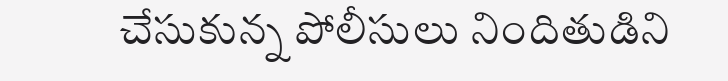చేసుకున్న పోలీసులు నిందితుడిని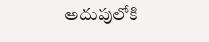అదుపులోకి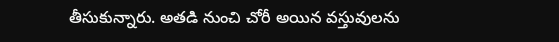తీసుకున్నారు. అతడి నుంచి చోరీ అయిన వస్తువులను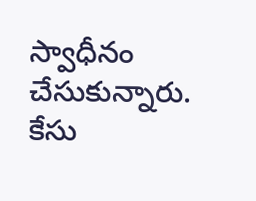స్వాధీనం చేసుకున్నారు. కేసు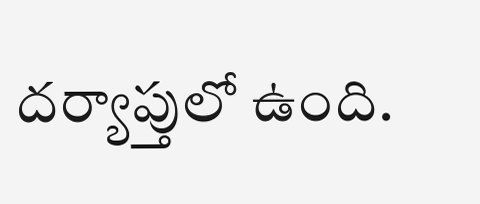దర్యాప్తులో ఉంది.